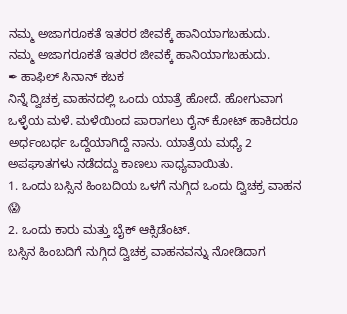ನಮ್ಮ ಅಜಾಗರೂಕತೆ ಇತರರ ಜೀವಕ್ಕೆ ಹಾನಿಯಾಗಬಹುದು.
ನಮ್ಮ ಅಜಾಗರೂಕತೆ ಇತರರ ಜೀವಕ್ಕೆ ಹಾನಿಯಾಗಬಹುದು.
✒ ಹಾಫಿಲ್ ಸಿನಾನ್ ಕಬಕ
ನಿನ್ನೆ ದ್ವಿಚಕ್ರ ವಾಹನದಲ್ಲಿ ಒಂದು ಯಾತ್ರೆ ಹೋದೆ. ಹೋಗುವಾಗ ಒಳ್ಳೆಯ ಮಳೆ. ಮಳೆಯಿಂದ ಪಾರಾಗಲು ರೈನ್ ಕೋಟ್ ಹಾಕಿದರೂ ಅರ್ಧಂಬರ್ಧ ಒದ್ದೆಯಾಗಿದ್ದೆ ನಾನು. ಯಾತ್ರೆಯ ಮಧ್ಯೆ 2 ಅಪಘಾತಗಳು ನಡೆದದ್ದು ಕಾಣಲು ಸಾಧ್ಯವಾಯಿತು.
1. ಒಂದು ಬಸ್ಸಿನ ಹಿಂಬದಿಯ ಒಳಗೆ ನುಗ್ಗಿದ ಒಂದು ದ್ವಿಚಕ್ರ ವಾಹನ 😱
2. ಒಂದು ಕಾರು ಮತ್ತು ಬೈಕ್ ಆಕ್ಸಿಡೆಂಟ್.
ಬಸ್ಸಿನ ಹಿಂಬದಿಗೆ ನುಗ್ಗಿದ ದ್ವಿಚಕ್ರ ವಾಹನವನ್ನು ನೋಡಿದಾಗ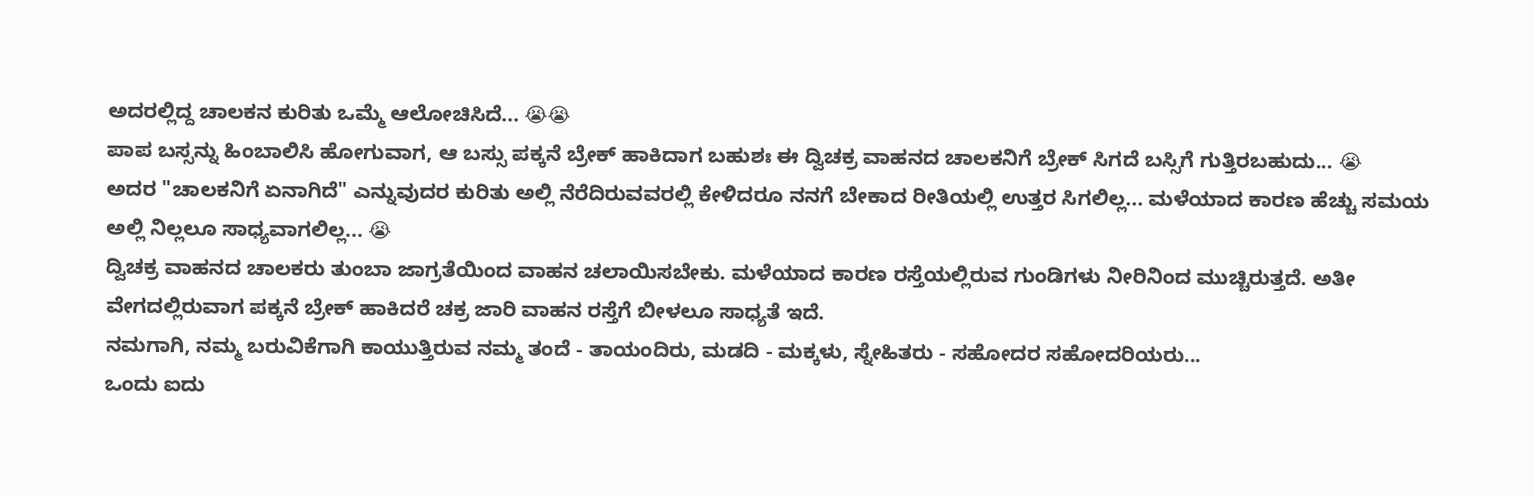ಅದರಲ್ಲಿದ್ದ ಚಾಲಕನ ಕುರಿತು ಒಮ್ಮೆ ಆಲೋಚಿಸಿದೆ... 😭😭
ಪಾಪ ಬಸ್ಸನ್ನು ಹಿಂಬಾಲಿಸಿ ಹೋಗುವಾಗ, ಆ ಬಸ್ಸು ಪಕ್ಕನೆ ಬ್ರೇಕ್ ಹಾಕಿದಾಗ ಬಹುಶಃ ಈ ದ್ವಿಚಕ್ರ ವಾಹನದ ಚಾಲಕನಿಗೆ ಬ್ರೇಕ್ ಸಿಗದೆ ಬಸ್ಸಿಗೆ ಗುತ್ತಿರಬಹುದು... 😭
ಅದರ "ಚಾಲಕನಿಗೆ ಏನಾಗಿದೆ" ಎನ್ನುವುದರ ಕುರಿತು ಅಲ್ಲಿ ನೆರೆದಿರುವವರಲ್ಲಿ ಕೇಳಿದರೂ ನನಗೆ ಬೇಕಾದ ರೀತಿಯಲ್ಲಿ ಉತ್ತರ ಸಿಗಲಿಲ್ಲ... ಮಳೆಯಾದ ಕಾರಣ ಹೆಚ್ಚು ಸಮಯ ಅಲ್ಲಿ ನಿಲ್ಲಲೂ ಸಾಧ್ಯವಾಗಲಿಲ್ಲ... 😭
ದ್ವಿಚಕ್ರ ವಾಹನದ ಚಾಲಕರು ತುಂಬಾ ಜಾಗ್ರತೆಯಿಂದ ವಾಹನ ಚಲಾಯಿಸಬೇಕು. ಮಳೆಯಾದ ಕಾರಣ ರಸ್ತೆಯಲ್ಲಿರುವ ಗುಂಡಿಗಳು ನೀರಿನಿಂದ ಮುಚ್ಚಿರುತ್ತದೆ. ಅತೀ ವೇಗದಲ್ಲಿರುವಾಗ ಪಕ್ಕನೆ ಬ್ರೇಕ್ ಹಾಕಿದರೆ ಚಕ್ರ ಜಾರಿ ವಾಹನ ರಸ್ತೆಗೆ ಬೀಳಲೂ ಸಾಧ್ಯತೆ ಇದೆ.
ನಮಗಾಗಿ, ನಮ್ಮ ಬರುವಿಕೆಗಾಗಿ ಕಾಯುತ್ತಿರುವ ನಮ್ಮ ತಂದೆ - ತಾಯಂದಿರು, ಮಡದಿ - ಮಕ್ಕಳು, ಸ್ನೇಹಿತರು - ಸಹೋದರ ಸಹೋದರಿಯರು...
ಒಂದು ಐದು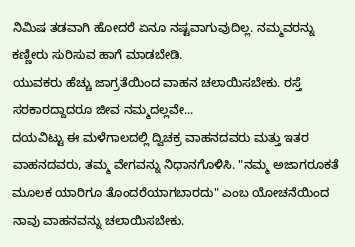ನಿಮಿಷ ತಡವಾಗಿ ಹೋದರೆ ಏನೂ ನಷ್ಟವಾಗುವುದಿಲ್ಲ. ನಮ್ಮವರನ್ನು ಕಣ್ಣೀರು ಸುರಿಸುವ ಹಾಗೆ ಮಾಡಬೇಡಿ.
ಯುವಕರು ಹೆಚ್ಚು ಜಾಗ್ರತೆಯಿಂದ ವಾಹನ ಚಲಾಯಿಸಬೇಕು. ರಸ್ತೆ ಸರಕಾರದ್ದಾದರೂ ಜೀವ ನಮ್ಮದಲ್ಲವೇ...
ದಯವಿಟ್ಟು ಈ ಮಳೆಗಾಲದಲ್ಲಿ ದ್ವಿಚಕ್ರ ವಾಹನದವರು ಮತ್ತು ಇತರ ವಾಹನದವರು, ತಮ್ಮ ವೇಗವನ್ನು ನಿಧಾನಗೊಳಿಸಿ. "ನಮ್ಮ ಅಜಾಗರೂಕತೆ ಮೂಲಕ ಯಾರಿಗೂ ತೊಂದರೆಯಾಗಬಾರದು" ಎಂಬ ಯೋಚನೆಯಿಂದ ನಾವು ವಾಹನವನ್ನು ಚಲಾಯಿಸಬೇಕು.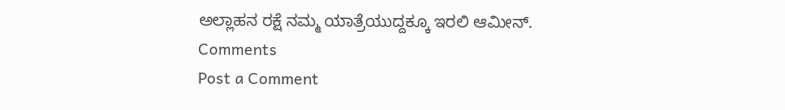ಅಲ್ಲಾಹನ ರಕ್ಷೆ ನಮ್ಮ ಯಾತ್ರೆಯುದ್ದಕ್ಕೂ ಇರಲಿ ಆಮೀನ್.
Comments
Post a Comment